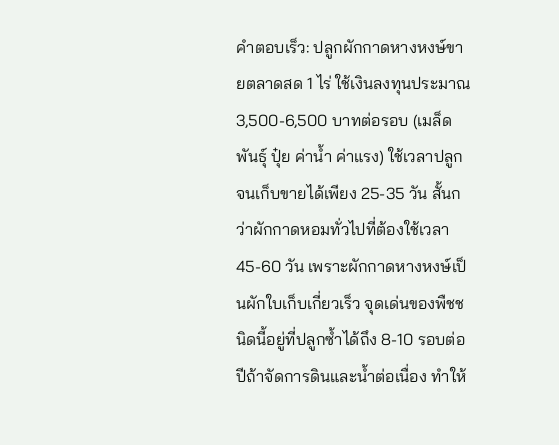คำตอบเร็ว: ปลูกผักกาดหางหงษ์ขายตลาดสด 1 ไร่ ใช้เงินลงทุนประมาณ 3,500-6,500 บาทต่อรอบ (เมล็ดพันธุ์ ปุ๋ย ค่าน้ำ ค่าแรง) ใช้เวลาปลูกจนเก็บขายได้เพียง 25-35 วัน สั้นกว่าผักกาดหอมทั่วไปที่ต้องใช้เวลา 45-60 วัน เพราะผักกาดหางหงษ์เป็นผักใบเก็บเกี่ยวเร็ว จุดเด่นของพืชชนิดนี้อยู่ที่ปลูกซ้ำได้ถึง 8-10 รอบต่อปีถ้าจัดการดินและน้ำต่อเนื่อง ทำให้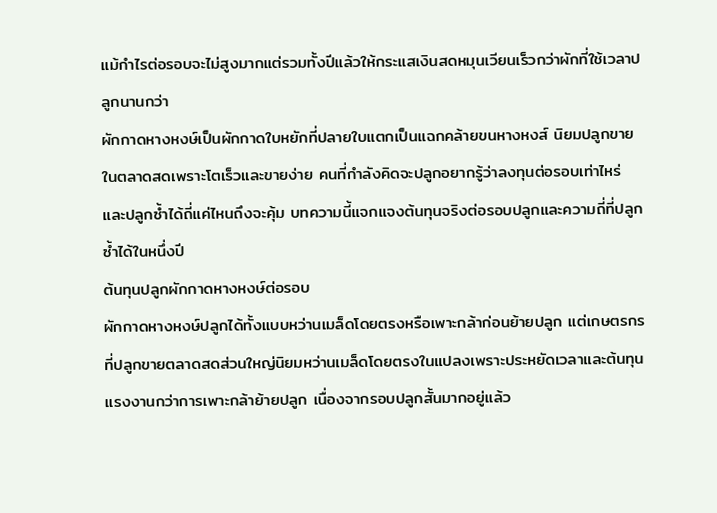แม้กำไรต่อรอบจะไม่สูงมากแต่รวมทั้งปีแล้วให้กระแสเงินสดหมุนเวียนเร็วกว่าผักที่ใช้เวลาปลูกนานกว่า
ผักกาดหางหงษ์เป็นผักกาดใบหยักที่ปลายใบแตกเป็นแฉกคล้ายขนหางหงส์ นิยมปลูกขายในตลาดสดเพราะโตเร็วและขายง่าย คนที่กำลังคิดจะปลูกอยากรู้ว่าลงทุนต่อรอบเท่าไหร่ และปลูกซ้ำได้ถี่แค่ไหนถึงจะคุ้ม บทความนี้แจกแจงต้นทุนจริงต่อรอบปลูกและความถี่ที่ปลูกซ้ำได้ในหนึ่งปี
ต้นทุนปลูกผักกาดหางหงษ์ต่อรอบ
ผักกาดหางหงษ์ปลูกได้ทั้งแบบหว่านเมล็ดโดยตรงหรือเพาะกล้าก่อนย้ายปลูก แต่เกษตรกรที่ปลูกขายตลาดสดส่วนใหญ่นิยมหว่านเมล็ดโดยตรงในแปลงเพราะประหยัดเวลาและต้นทุนแรงงานกว่าการเพาะกล้าย้ายปลูก เนื่องจากรอบปลูกสั้นมากอยู่แล้ว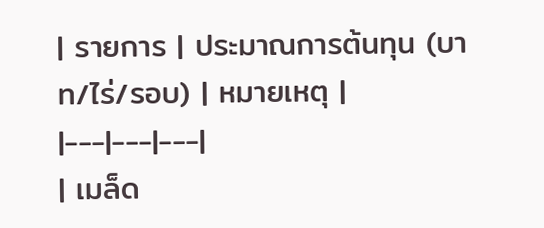| รายการ | ประมาณการต้นทุน (บาท/ไร่/รอบ) | หมายเหตุ |
|---|---|---|
| เมล็ด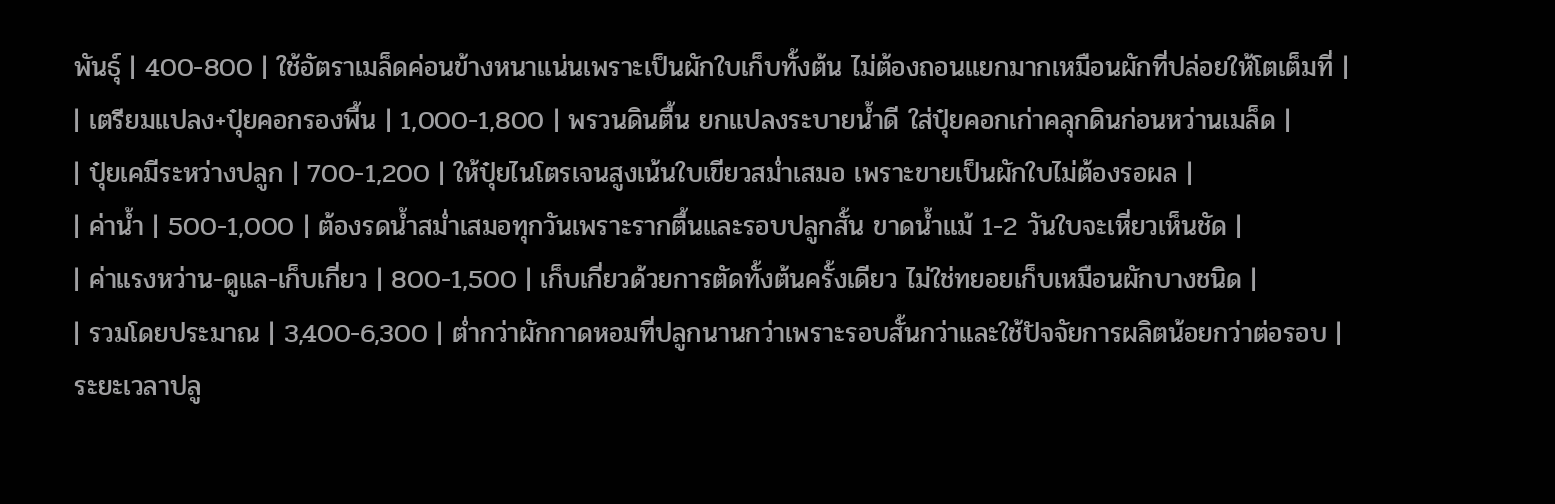พันธุ์ | 400-800 | ใช้อัตราเมล็ดค่อนข้างหนาแน่นเพราะเป็นผักใบเก็บทั้งต้น ไม่ต้องถอนแยกมากเหมือนผักที่ปล่อยให้โตเต็มที่ |
| เตรียมแปลง+ปุ๋ยคอกรองพื้น | 1,000-1,800 | พรวนดินตื้น ยกแปลงระบายน้ำดี ใส่ปุ๋ยคอกเก่าคลุกดินก่อนหว่านเมล็ด |
| ปุ๋ยเคมีระหว่างปลูก | 700-1,200 | ให้ปุ๋ยไนโตรเจนสูงเน้นใบเขียวสม่ำเสมอ เพราะขายเป็นผักใบไม่ต้องรอผล |
| ค่าน้ำ | 500-1,000 | ต้องรดน้ำสม่ำเสมอทุกวันเพราะรากตื้นและรอบปลูกสั้น ขาดน้ำแม้ 1-2 วันใบจะเหี่ยวเห็นชัด |
| ค่าแรงหว่าน-ดูแล-เก็บเกี่ยว | 800-1,500 | เก็บเกี่ยวด้วยการตัดทั้งต้นครั้งเดียว ไม่ใช่ทยอยเก็บเหมือนผักบางชนิด |
| รวมโดยประมาณ | 3,400-6,300 | ต่ำกว่าผักกาดหอมที่ปลูกนานกว่าเพราะรอบสั้นกว่าและใช้ปัจจัยการผลิตน้อยกว่าต่อรอบ |
ระยะเวลาปลู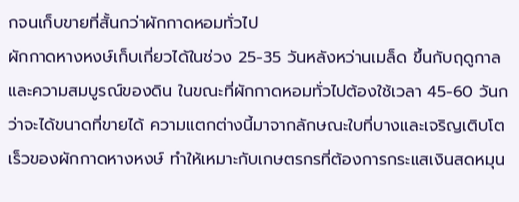กจนเก็บขายที่สั้นกว่าผักกาดหอมทั่วไป
ผักกาดหางหงษ์เก็บเกี่ยวได้ในช่วง 25-35 วันหลังหว่านเมล็ด ขึ้นกับฤดูกาลและความสมบูรณ์ของดิน ในขณะที่ผักกาดหอมทั่วไปต้องใช้เวลา 45-60 วันกว่าจะได้ขนาดที่ขายได้ ความแตกต่างนี้มาจากลักษณะใบที่บางและเจริญเติบโตเร็วของผักกาดหางหงษ์ ทำให้เหมาะกับเกษตรกรที่ต้องการกระแสเงินสดหมุน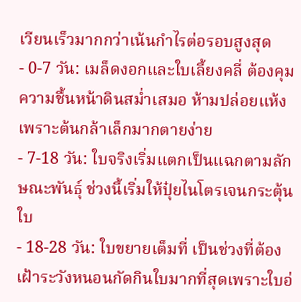เวียนเร็วมากกว่าเน้นกำไรต่อรอบสูงสุด
- 0-7 วัน: เมล็ดงอกและใบเลี้ยงคลี่ ต้องคุมความชื้นหน้าดินสม่ำเสมอ ห้ามปล่อยแห้งเพราะต้นกล้าเล็กมากตายง่าย
- 7-18 วัน: ใบจริงเริ่มแตกเป็นแฉกตามลักษณะพันธุ์ ช่วงนี้เริ่มให้ปุ๋ยไนโตรเจนกระตุ้นใบ
- 18-28 วัน: ใบขยายเต็มที่ เป็นช่วงที่ต้องเฝ้าระวังหนอนกัดกินใบมากที่สุดเพราะใบอ่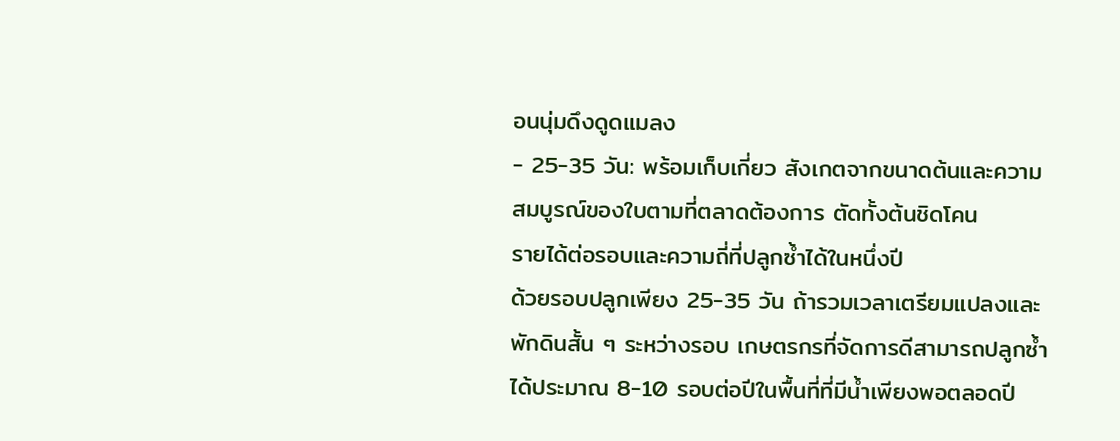อนนุ่มดึงดูดแมลง
- 25-35 วัน: พร้อมเก็บเกี่ยว สังเกตจากขนาดต้นและความสมบูรณ์ของใบตามที่ตลาดต้องการ ตัดทั้งต้นชิดโคน
รายได้ต่อรอบและความถี่ที่ปลูกซ้ำได้ในหนึ่งปี
ด้วยรอบปลูกเพียง 25-35 วัน ถ้ารวมเวลาเตรียมแปลงและพักดินสั้น ๆ ระหว่างรอบ เกษตรกรที่จัดการดีสามารถปลูกซ้ำได้ประมาณ 8-10 รอบต่อปีในพื้นที่ที่มีน้ำเพียงพอตลอดปี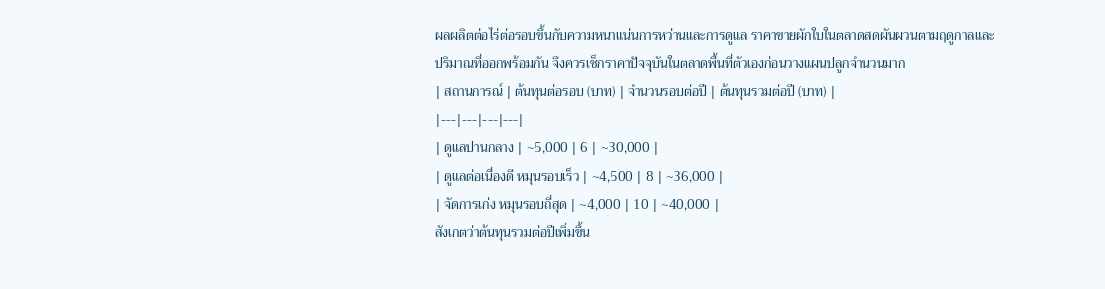ผลผลิตต่อไร่ต่อรอบขึ้นกับความหนาแน่นการหว่านและการดูแล ราคาขายผักใบในตลาดสดผันผวนตามฤดูกาลและปริมาณที่ออกพร้อมกัน จึงควรเช็กราคาปัจจุบันในตลาดพื้นที่ตัวเองก่อนวางแผนปลูกจำนวนมาก
| สถานการณ์ | ต้นทุนต่อรอบ (บาท) | จำนวนรอบต่อปี | ต้นทุนรวมต่อปี (บาท) |
|---|---|---|---|
| ดูแลปานกลาง | ~5,000 | 6 | ~30,000 |
| ดูแลต่อเนื่องดี หมุนรอบเร็ว | ~4,500 | 8 | ~36,000 |
| จัดการเก่ง หมุนรอบถี่สุด | ~4,000 | 10 | ~40,000 |
สังเกตว่าต้นทุนรวมต่อปีเพิ่มขึ้น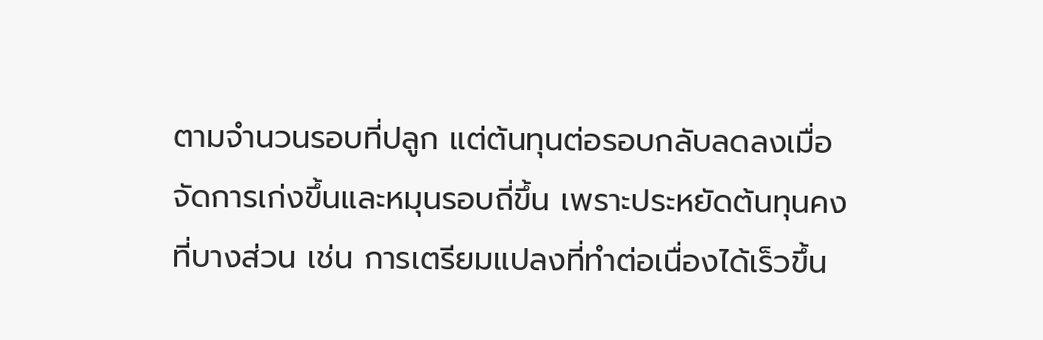ตามจำนวนรอบที่ปลูก แต่ต้นทุนต่อรอบกลับลดลงเมื่อจัดการเก่งขึ้นและหมุนรอบถี่ขึ้น เพราะประหยัดต้นทุนคงที่บางส่วน เช่น การเตรียมแปลงที่ทำต่อเนื่องได้เร็วขึ้น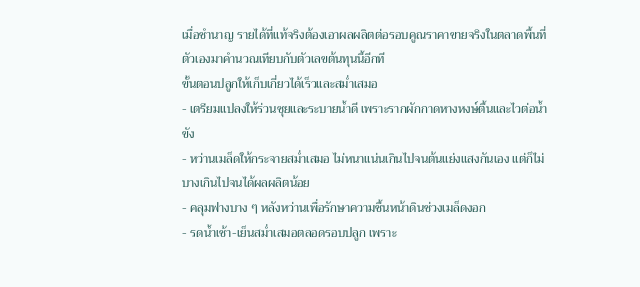เมื่อชำนาญ รายได้ที่แท้จริงต้องเอาผลผลิตต่อรอบคูณราคาขายจริงในตลาดพื้นที่ตัวเองมาคำนวณเทียบกับตัวเลขต้นทุนนี้อีกที
ขั้นตอนปลูกให้เก็บเกี่ยวได้เร็วและสม่ำเสมอ
- เตรียมแปลงให้ร่วนซุยและระบายน้ำดี เพราะรากผักกาดหางหงษ์ตื้นและไวต่อน้ำขัง
- หว่านเมล็ดให้กระจายสม่ำเสมอ ไม่หนาแน่นเกินไปจนต้นแย่งแสงกันเอง แต่ก็ไม่บางเกินไปจนได้ผลผลิตน้อย
- คลุมฟางบาง ๆ หลังหว่านเพื่อรักษาความชื้นหน้าดินช่วงเมล็ดงอก
- รดน้ำเช้า-เย็นสม่ำเสมอตลอดรอบปลูก เพราะ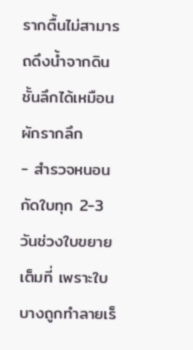รากตื้นไม่สามารถดึงน้ำจากดินชั้นลึกได้เหมือนผักรากลึก
- สำรวจหนอนกัดใบทุก 2-3 วันช่วงใบขยายเต็มที่ เพราะใบบางถูกทำลายเร็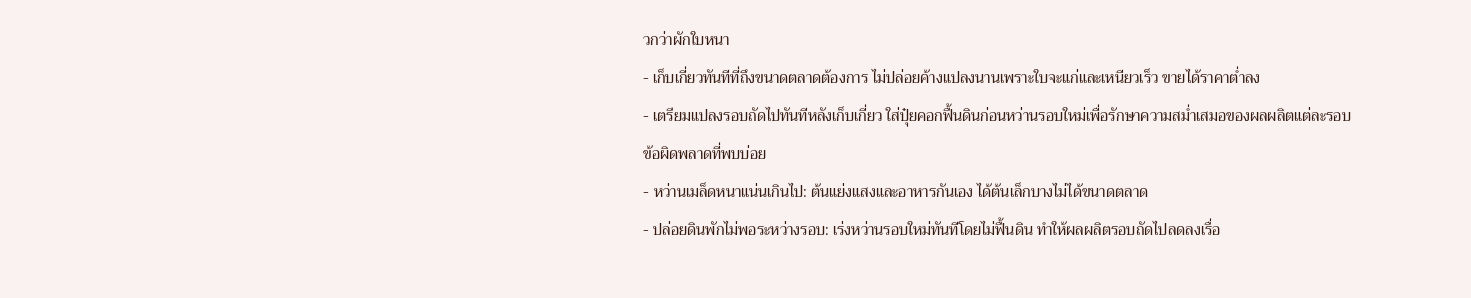วกว่าผักใบหนา
- เก็บเกี่ยวทันทีที่ถึงขนาดตลาดต้องการ ไม่ปล่อยค้างแปลงนานเพราะใบจะแก่และเหนียวเร็ว ขายได้ราคาต่ำลง
- เตรียมแปลงรอบถัดไปทันทีหลังเก็บเกี่ยว ใส่ปุ๋ยคอกฟื้นดินก่อนหว่านรอบใหม่เพื่อรักษาความสม่ำเสมอของผลผลิตแต่ละรอบ
ข้อผิดพลาดที่พบบ่อย
- หว่านเมล็ดหนาแน่นเกินไป: ต้นแย่งแสงและอาหารกันเอง ได้ต้นเล็กบางไม่ได้ขนาดตลาด
- ปล่อยดินพักไม่พอระหว่างรอบ: เร่งหว่านรอบใหม่ทันทีโดยไม่ฟื้นดิน ทำให้ผลผลิตรอบถัดไปลดลงเรื่อ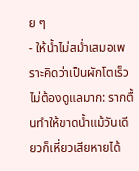ย ๆ
- ให้น้ำไม่สม่ำเสมอเพราะคิดว่าเป็นผักโตเร็วไม่ต้องดูแลมาก: รากตื้นทำให้ขาดน้ำแม้วันเดียวก็เหี่ยวเสียหายได้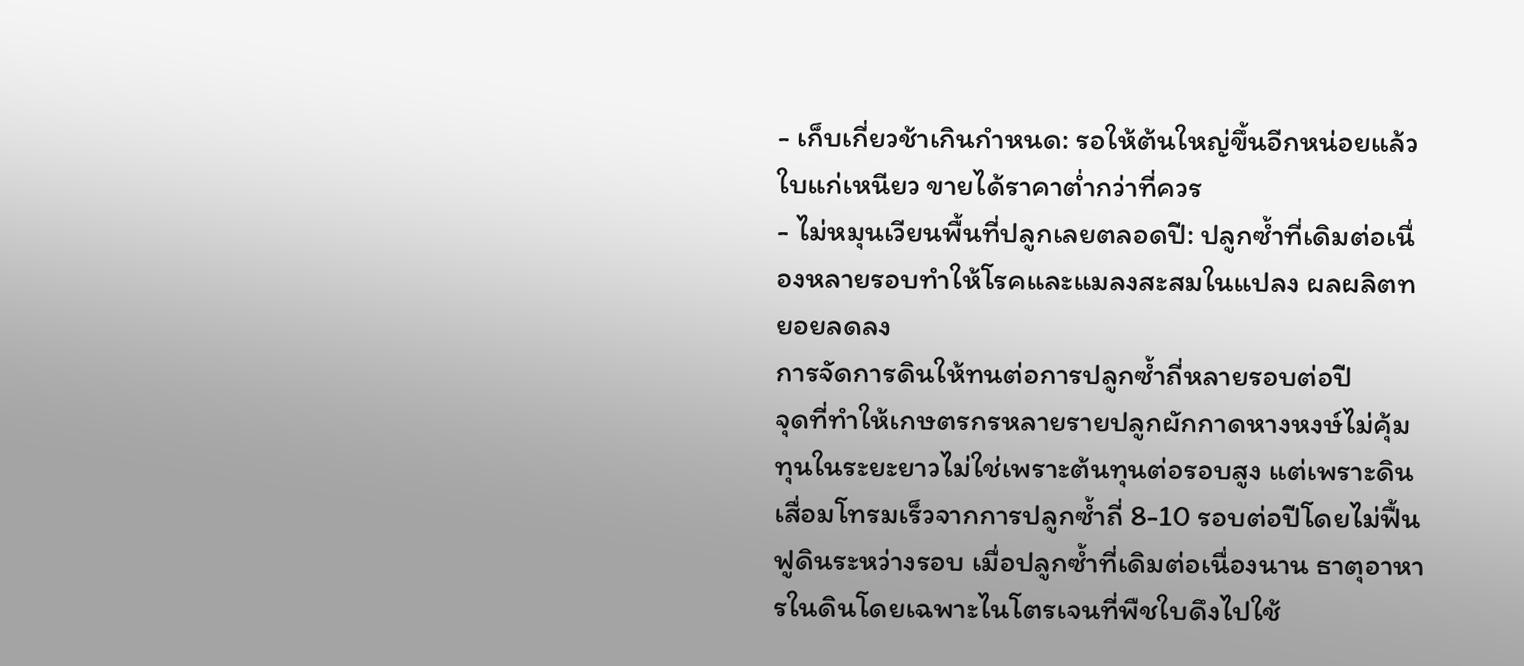- เก็บเกี่ยวช้าเกินกำหนด: รอให้ต้นใหญ่ขึ้นอีกหน่อยแล้วใบแก่เหนียว ขายได้ราคาต่ำกว่าที่ควร
- ไม่หมุนเวียนพื้นที่ปลูกเลยตลอดปี: ปลูกซ้ำที่เดิมต่อเนื่องหลายรอบทำให้โรคและแมลงสะสมในแปลง ผลผลิตทยอยลดลง
การจัดการดินให้ทนต่อการปลูกซ้ำถี่หลายรอบต่อปี
จุดที่ทำให้เกษตรกรหลายรายปลูกผักกาดหางหงษ์ไม่คุ้มทุนในระยะยาวไม่ใช่เพราะต้นทุนต่อรอบสูง แต่เพราะดินเสื่อมโทรมเร็วจากการปลูกซ้ำถี่ 8-10 รอบต่อปีโดยไม่ฟื้นฟูดินระหว่างรอบ เมื่อปลูกซ้ำที่เดิมต่อเนื่องนาน ธาตุอาหารในดินโดยเฉพาะไนโตรเจนที่พืชใบดึงไปใช้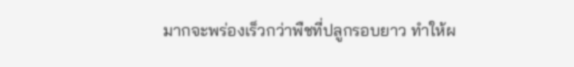มากจะพร่องเร็วกว่าพืชที่ปลูกรอบยาว ทำให้ผ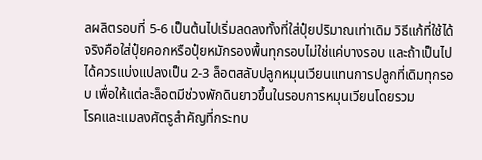ลผลิตรอบที่ 5-6 เป็นต้นไปเริ่มลดลงทั้งที่ใส่ปุ๋ยปริมาณเท่าเดิม วิธีแก้ที่ใช้ได้จริงคือใส่ปุ๋ยคอกหรือปุ๋ยหมักรองพื้นทุกรอบไม่ใช่แค่บางรอบ และถ้าเป็นไปได้ควรแบ่งแปลงเป็น 2-3 ล็อตสลับปลูกหมุนเวียนแทนการปลูกที่เดิมทุกรอบ เพื่อให้แต่ละล็อตมีช่วงพักดินยาวขึ้นในรอบการหมุนเวียนโดยรวม
โรคและแมลงศัตรูสำคัญที่กระทบ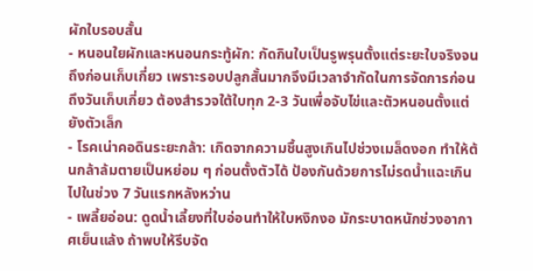ผักใบรอบสั้น
- หนอนใยผักและหนอนกระทู้ผัก: กัดกินใบเป็นรูพรุนตั้งแต่ระยะใบจริงจนถึงก่อนเก็บเกี่ยว เพราะรอบปลูกสั้นมากจึงมีเวลาจำกัดในการจัดการก่อนถึงวันเก็บเกี่ยว ต้องสำรวจใต้ใบทุก 2-3 วันเพื่อจับไข่และตัวหนอนตั้งแต่ยังตัวเล็ก
- โรคเน่าคอดินระยะกล้า: เกิดจากความชื้นสูงเกินไปช่วงเมล็ดงอก ทำให้ต้นกล้าล้มตายเป็นหย่อม ๆ ก่อนตั้งตัวได้ ป้องกันด้วยการไม่รดน้ำแฉะเกินไปในช่วง 7 วันแรกหลังหว่าน
- เพลี้ยอ่อน: ดูดน้ำเลี้ยงที่ใบอ่อนทำให้ใบหงิกงอ มักระบาดหนักช่วงอากาศเย็นแล้ง ถ้าพบให้รีบจัด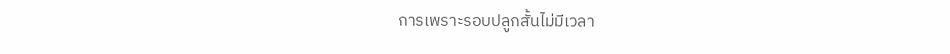การเพราะรอบปลูกสั้นไม่มีเวลา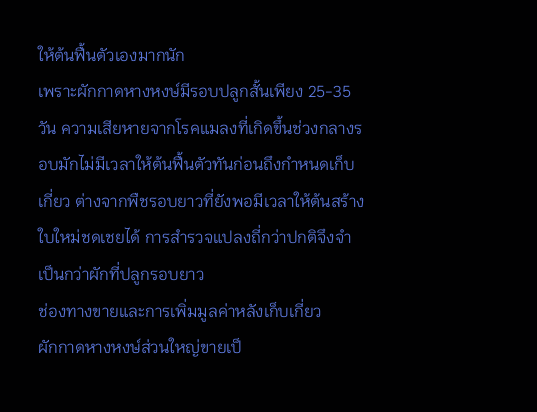ให้ต้นฟื้นตัวเองมากนัก
เพราะผักกาดหางหงษ์มีรอบปลูกสั้นเพียง 25-35 วัน ความเสียหายจากโรคแมลงที่เกิดขึ้นช่วงกลางรอบมักไม่มีเวลาให้ต้นฟื้นตัวทันก่อนถึงกำหนดเก็บเกี่ยว ต่างจากพืชรอบยาวที่ยังพอมีเวลาให้ต้นสร้างใบใหม่ชดเชยได้ การสำรวจแปลงถี่กว่าปกติจึงจำเป็นกว่าผักที่ปลูกรอบยาว
ช่องทางขายและการเพิ่มมูลค่าหลังเก็บเกี่ยว
ผักกาดหางหงษ์ส่วนใหญ่ขายเป็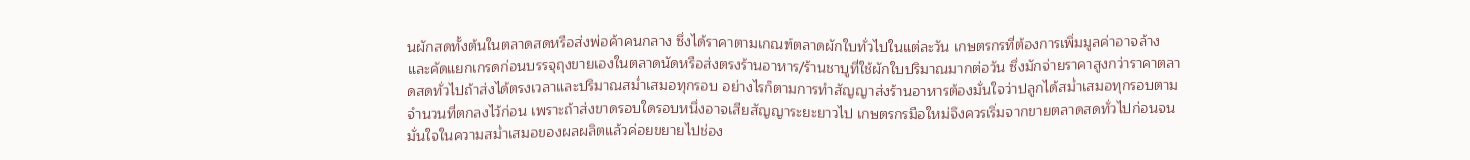นผักสดทั้งต้นในตลาดสดหรือส่งพ่อค้าคนกลาง ซึ่งได้ราคาตามเกณฑ์ตลาดผักใบทั่วไปในแต่ละวัน เกษตรกรที่ต้องการเพิ่มมูลค่าอาจล้างและคัดแยกเกรดก่อนบรรจุถุงขายเองในตลาดนัดหรือส่งตรงร้านอาหาร/ร้านชาบูที่ใช้ผักใบปริมาณมากต่อวัน ซึ่งมักจ่ายราคาสูงกว่าราคาตลาดสดทั่วไปถ้าส่งได้ตรงเวลาและปริมาณสม่ำเสมอทุกรอบ อย่างไรก็ตามการทำสัญญาส่งร้านอาหารต้องมั่นใจว่าปลูกได้สม่ำเสมอทุกรอบตามจำนวนที่ตกลงไว้ก่อน เพราะถ้าส่งขาดรอบใดรอบหนึ่งอาจเสียสัญญาระยะยาวไป เกษตรกรมือใหม่จึงควรเริ่มจากขายตลาดสดทั่วไปก่อนจนมั่นใจในความสม่ำเสมอของผลผลิตแล้วค่อยขยายไปช่อง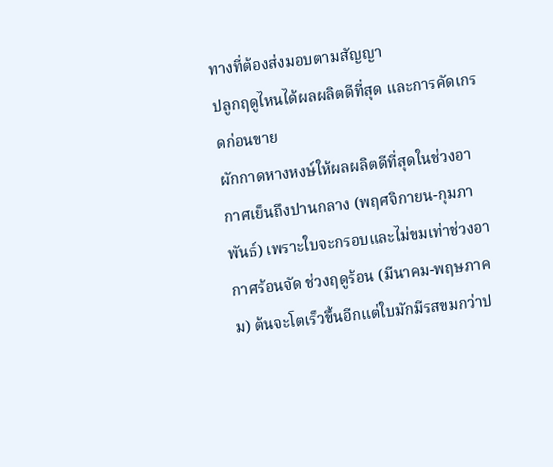ทางที่ต้องส่งมอบตามสัญญา
ปลูกฤดูไหนได้ผลผลิตดีที่สุด และการคัดเกรดก่อนขาย
ผักกาดหางหงษ์ให้ผลผลิตดีที่สุดในช่วงอากาศเย็นถึงปานกลาง (พฤศจิกายน-กุมภาพันธ์) เพราะใบจะกรอบและไม่ขมเท่าช่วงอากาศร้อนจัด ช่วงฤดูร้อน (มีนาคม-พฤษภาคม) ต้นจะโตเร็วขึ้นอีกแต่ใบมักมีรสขมกว่าป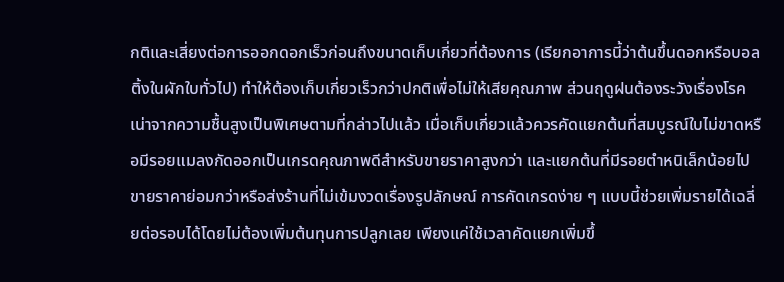กติและเสี่ยงต่อการออกดอกเร็วก่อนถึงขนาดเก็บเกี่ยวที่ต้องการ (เรียกอาการนี้ว่าต้นขึ้นดอกหรือบอลติ้งในผักใบทั่วไป) ทำให้ต้องเก็บเกี่ยวเร็วกว่าปกติเพื่อไม่ให้เสียคุณภาพ ส่วนฤดูฝนต้องระวังเรื่องโรคเน่าจากความชื้นสูงเป็นพิเศษตามที่กล่าวไปแล้ว เมื่อเก็บเกี่ยวแล้วควรคัดแยกต้นที่สมบูรณ์ใบไม่ขาดหรือมีรอยแมลงกัดออกเป็นเกรดคุณภาพดีสำหรับขายราคาสูงกว่า และแยกต้นที่มีรอยตำหนิเล็กน้อยไปขายราคาย่อมกว่าหรือส่งร้านที่ไม่เข้มงวดเรื่องรูปลักษณ์ การคัดเกรดง่าย ๆ แบบนี้ช่วยเพิ่มรายได้เฉลี่ยต่อรอบได้โดยไม่ต้องเพิ่มต้นทุนการปลูกเลย เพียงแค่ใช้เวลาคัดแยกเพิ่มขึ้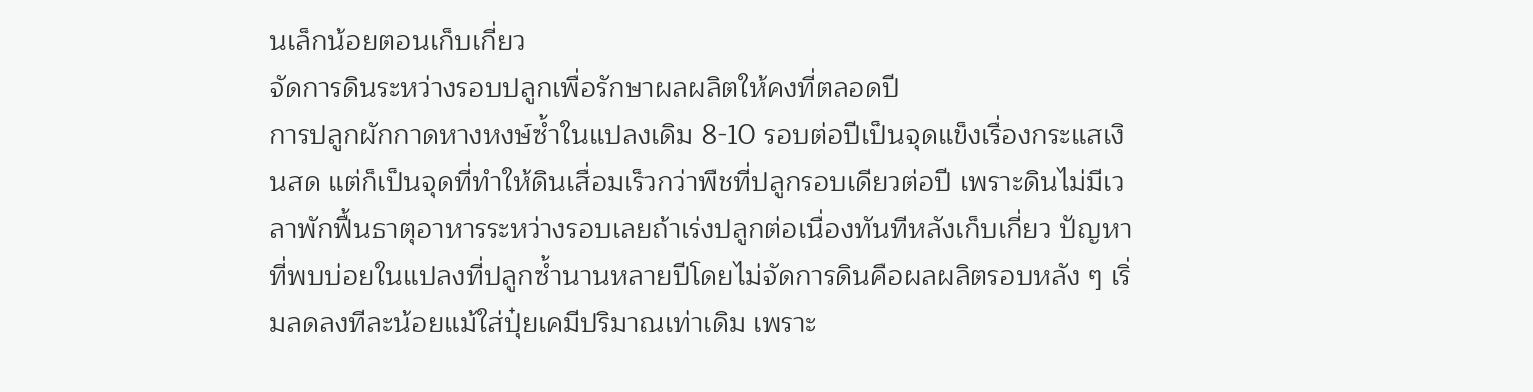นเล็กน้อยตอนเก็บเกี่ยว
จัดการดินระหว่างรอบปลูกเพื่อรักษาผลผลิตให้คงที่ตลอดปี
การปลูกผักกาดหางหงษ์ซ้ำในแปลงเดิม 8-10 รอบต่อปีเป็นจุดแข็งเรื่องกระแสเงินสด แต่ก็เป็นจุดที่ทำให้ดินเสื่อมเร็วกว่าพืชที่ปลูกรอบเดียวต่อปี เพราะดินไม่มีเวลาพักฟื้นธาตุอาหารระหว่างรอบเลยถ้าเร่งปลูกต่อเนื่องทันทีหลังเก็บเกี่ยว ปัญหาที่พบบ่อยในแปลงที่ปลูกซ้ำนานหลายปีโดยไม่จัดการดินคือผลผลิตรอบหลัง ๆ เริ่มลดลงทีละน้อยแม้ใส่ปุ๋ยเคมีปริมาณเท่าเดิม เพราะ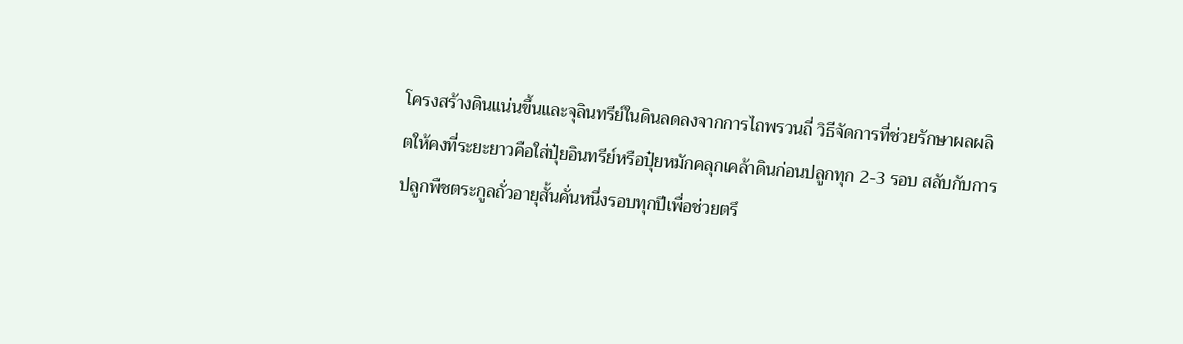โครงสร้างดินแน่นขึ้นและจุลินทรีย์ในดินลดลงจากการไถพรวนถี่ วิธีจัดการที่ช่วยรักษาผลผลิตให้คงที่ระยะยาวคือใส่ปุ๋ยอินทรีย์หรือปุ๋ยหมักคลุกเคล้าดินก่อนปลูกทุก 2-3 รอบ สลับกับการปลูกพืชตระกูลถั่วอายุสั้นคั่นหนึ่งรอบทุกปีเพื่อช่วยตรึ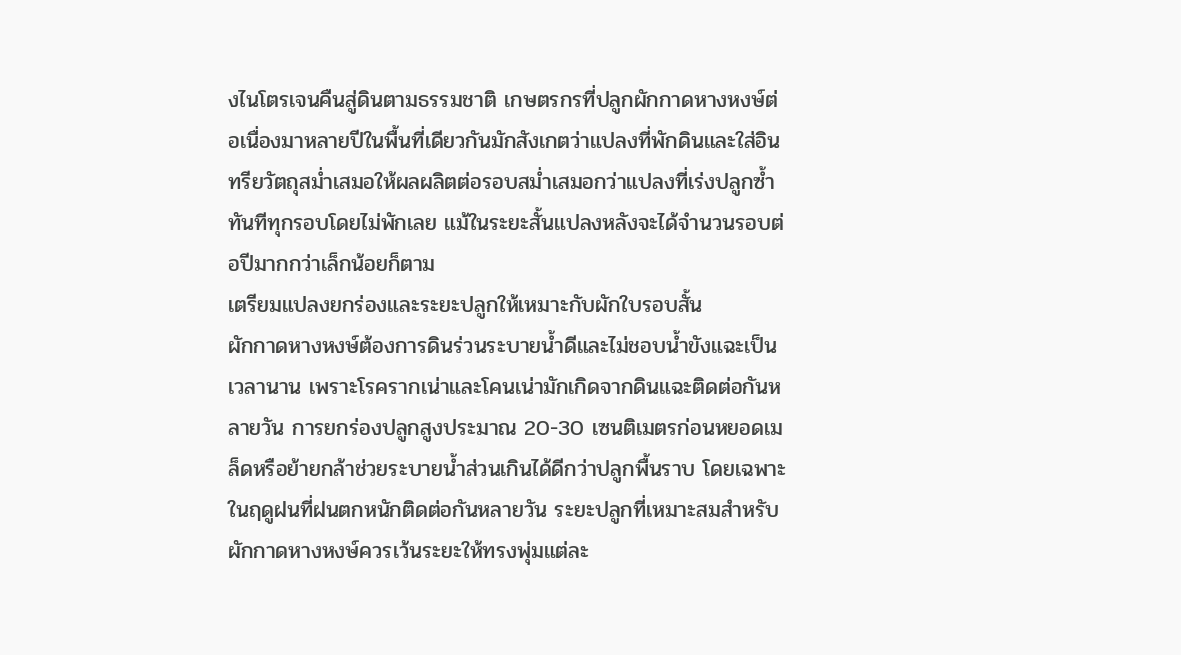งไนโตรเจนคืนสู่ดินตามธรรมชาติ เกษตรกรที่ปลูกผักกาดหางหงษ์ต่อเนื่องมาหลายปีในพื้นที่เดียวกันมักสังเกตว่าแปลงที่พักดินและใส่อินทรียวัตถุสม่ำเสมอให้ผลผลิตต่อรอบสม่ำเสมอกว่าแปลงที่เร่งปลูกซ้ำทันทีทุกรอบโดยไม่พักเลย แม้ในระยะสั้นแปลงหลังจะได้จำนวนรอบต่อปีมากกว่าเล็กน้อยก็ตาม
เตรียมแปลงยกร่องและระยะปลูกให้เหมาะกับผักใบรอบสั้น
ผักกาดหางหงษ์ต้องการดินร่วนระบายน้ำดีและไม่ชอบน้ำขังแฉะเป็นเวลานาน เพราะโรครากเน่าและโคนเน่ามักเกิดจากดินแฉะติดต่อกันหลายวัน การยกร่องปลูกสูงประมาณ 20-30 เซนติเมตรก่อนหยอดเมล็ดหรือย้ายกล้าช่วยระบายน้ำส่วนเกินได้ดีกว่าปลูกพื้นราบ โดยเฉพาะในฤดูฝนที่ฝนตกหนักติดต่อกันหลายวัน ระยะปลูกที่เหมาะสมสำหรับผักกาดหางหงษ์ควรเว้นระยะให้ทรงพุ่มแต่ละ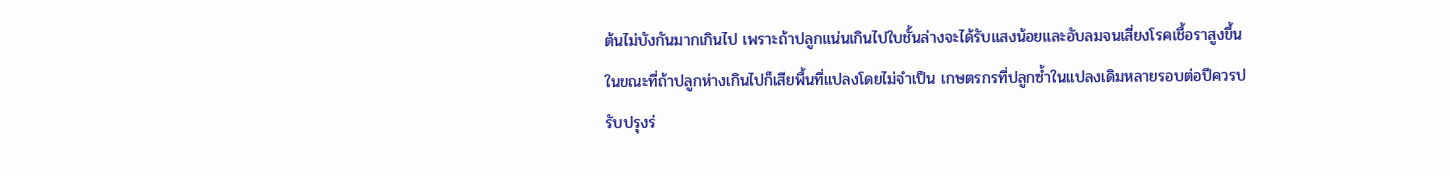ต้นไม่บังกันมากเกินไป เพราะถ้าปลูกแน่นเกินไปใบชั้นล่างจะได้รับแสงน้อยและอับลมจนเสี่ยงโรคเชื้อราสูงขึ้น ในขณะที่ถ้าปลูกห่างเกินไปก็เสียพื้นที่แปลงโดยไม่จำเป็น เกษตรกรที่ปลูกซ้ำในแปลงเดิมหลายรอบต่อปีควรปรับปรุงร่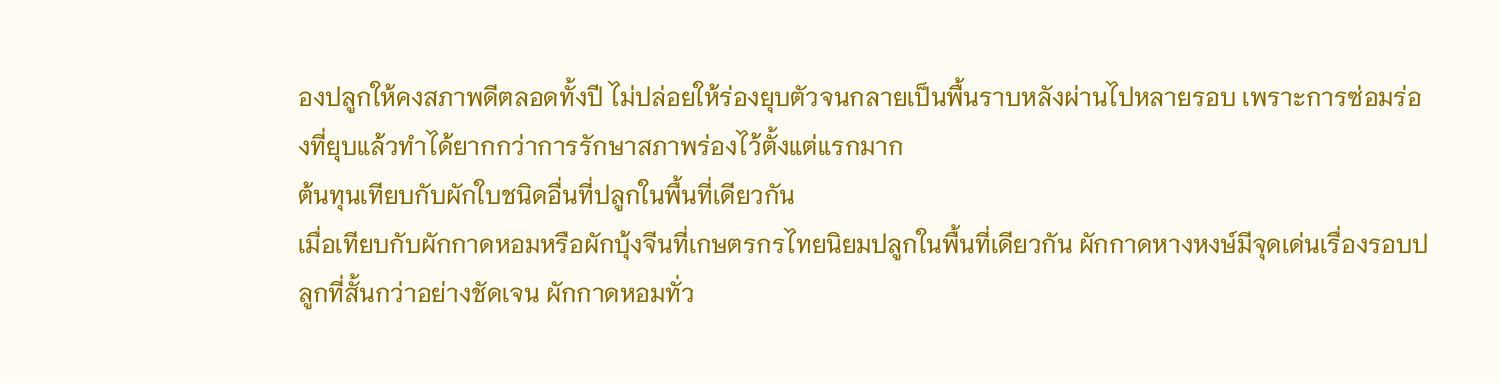องปลูกให้คงสภาพดีตลอดทั้งปี ไม่ปล่อยให้ร่องยุบตัวจนกลายเป็นพื้นราบหลังผ่านไปหลายรอบ เพราะการซ่อมร่องที่ยุบแล้วทำได้ยากกว่าการรักษาสภาพร่องไว้ตั้งแต่แรกมาก
ต้นทุนเทียบกับผักใบชนิดอื่นที่ปลูกในพื้นที่เดียวกัน
เมื่อเทียบกับผักกาดหอมหรือผักบุ้งจีนที่เกษตรกรไทยนิยมปลูกในพื้นที่เดียวกัน ผักกาดหางหงษ์มีจุดเด่นเรื่องรอบปลูกที่สั้นกว่าอย่างชัดเจน ผักกาดหอมทั่ว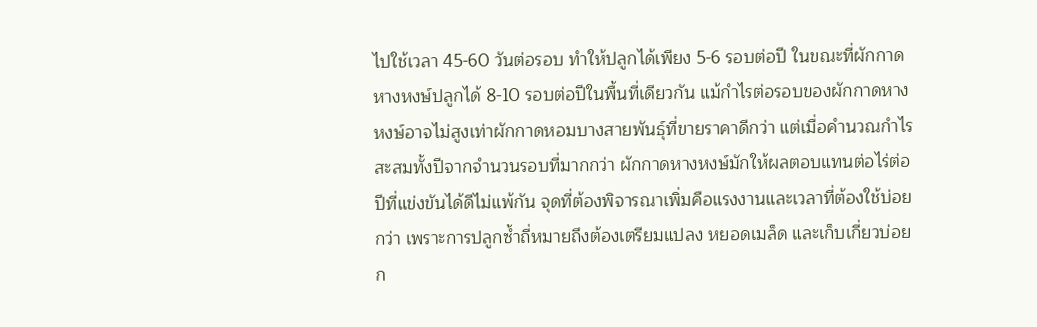ไปใช้เวลา 45-60 วันต่อรอบ ทำให้ปลูกได้เพียง 5-6 รอบต่อปี ในขณะที่ผักกาดหางหงษ์ปลูกได้ 8-10 รอบต่อปีในพื้นที่เดียวกัน แม้กำไรต่อรอบของผักกาดหางหงษ์อาจไม่สูงเท่าผักกาดหอมบางสายพันธุ์ที่ขายราคาดีกว่า แต่เมื่อคำนวณกำไรสะสมทั้งปีจากจำนวนรอบที่มากกว่า ผักกาดหางหงษ์มักให้ผลตอบแทนต่อไร่ต่อปีที่แข่งขันได้ดีไม่แพ้กัน จุดที่ต้องพิจารณาเพิ่มคือแรงงานและเวลาที่ต้องใช้บ่อยกว่า เพราะการปลูกซ้ำถี่หมายถึงต้องเตรียมแปลง หยอดเมล็ด และเก็บเกี่ยวบ่อยก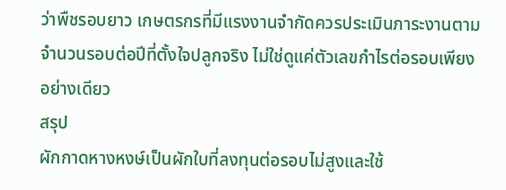ว่าพืชรอบยาว เกษตรกรที่มีแรงงานจำกัดควรประเมินภาระงานตามจำนวนรอบต่อปีที่ตั้งใจปลูกจริง ไม่ใช่ดูแค่ตัวเลขกำไรต่อรอบเพียงอย่างเดียว
สรุป
ผักกาดหางหงษ์เป็นผักใบที่ลงทุนต่อรอบไม่สูงและใช้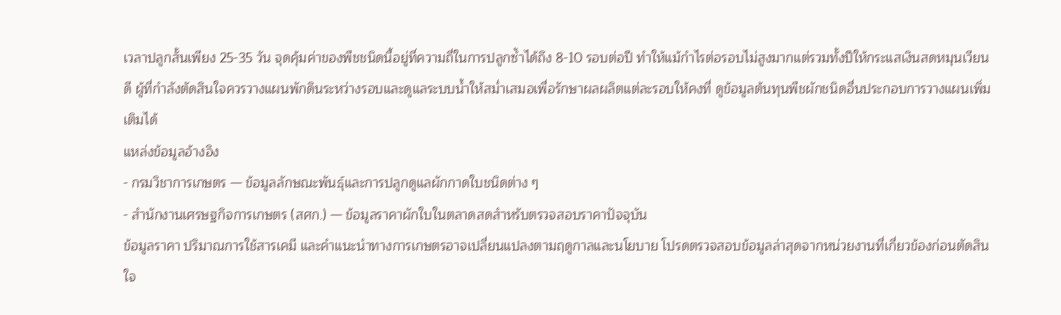เวลาปลูกสั้นเพียง 25-35 วัน จุดคุ้มค่าของพืชชนิดนี้อยู่ที่ความถี่ในการปลูกซ้ำได้ถึง 8-10 รอบต่อปี ทำให้แม้กำไรต่อรอบไม่สูงมากแต่รวมทั้งปีให้กระแสเงินสดหมุนเวียนดี ผู้ที่กำลังตัดสินใจควรวางแผนพักดินระหว่างรอบและดูแลระบบน้ำให้สม่ำเสมอเพื่อรักษาผลผลิตแต่ละรอบให้คงที่ ดูข้อมูลต้นทุนพืชผักชนิดอื่นประกอบการวางแผนเพิ่มเติมได้
แหล่งข้อมูลอ้างอิง
- กรมวิชาการเกษตร — ข้อมูลลักษณะพันธุ์และการปลูกดูแลผักกาดใบชนิดต่าง ๆ
- สำนักงานเศรษฐกิจการเกษตร (สศก.) — ข้อมูลราคาผักใบในตลาดสดสำหรับตรวจสอบราคาปัจจุบัน
ข้อมูลราคา ปริมาณการใช้สารเคมี และคำแนะนำทางการเกษตรอาจเปลี่ยนแปลงตามฤดูกาลและนโยบาย โปรดตรวจสอบข้อมูลล่าสุดจากหน่วยงานที่เกี่ยวข้องก่อนตัดสินใจ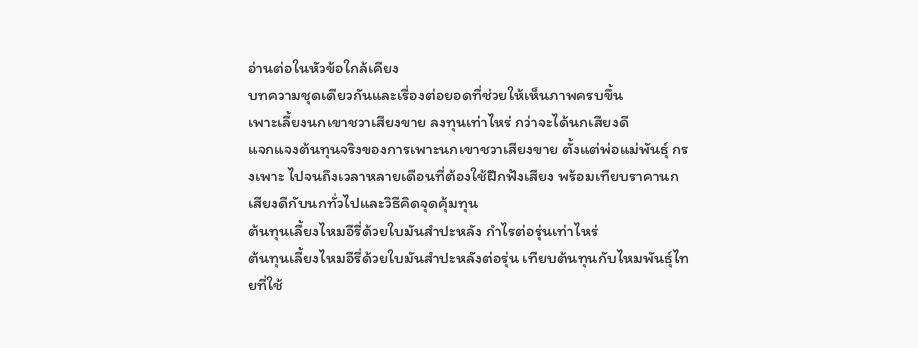อ่านต่อในหัวข้อใกล้เคียง
บทความชุดเดียวกันและเรื่องต่อยอดที่ช่วยให้เห็นภาพครบขึ้น
เพาะเลี้ยงนกเขาชวาเสียงขาย ลงทุนเท่าไหร่ กว่าจะได้นกเสียงดี
แจกแจงต้นทุนจริงของการเพาะนกเขาชวาเสียงขาย ตั้งแต่พ่อแม่พันธุ์ กรงเพาะ ไปจนถึงเวลาหลายเดือนที่ต้องใช้ฝึกฟังเสียง พร้อมเทียบราคานกเสียงดีกับนกทั่วไปและวิธีคิดจุดคุ้มทุน
ต้นทุนเลี้ยงไหมอีรี่ด้วยใบมันสำปะหลัง กำไรต่อรุ่นเท่าไหร่
ต้นทุนเลี้ยงไหมอีรี่ด้วยใบมันสำปะหลังต่อรุ่น เทียบต้นทุนกับไหมพันธุ์ไทยที่ใช้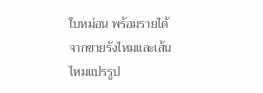ใบหม่อน พร้อมรายได้จากขายรังไหมและเส้นไหมแปรรูป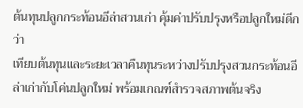ต้นทุนปลูกกระท้อนอีล่าสวนเก่า คุ้มค่าปรับปรุงหรือปลูกใหม่ดีกว่า
เทียบต้นทุนและระยะเวลาคืนทุนระหว่างปรับปรุงสวนกระท้อนอีล่าเก่ากับโค่นปลูกใหม่ พร้อมเกณฑ์สำรวจสภาพต้นจริง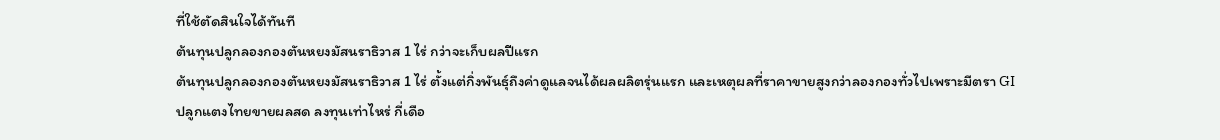ที่ใช้ตัดสินใจได้ทันที
ต้นทุนปลูกลองกองตันหยงมัสนราธิวาส 1 ไร่ กว่าจะเก็บผลปีแรก
ต้นทุนปลูกลองกองตันหยงมัสนราธิวาส 1 ไร่ ตั้งแต่กิ่งพันธุ์ถึงค่าดูแลจนได้ผลผลิตรุ่นแรก และเหตุผลที่ราคาขายสูงกว่าลองกองทั่วไปเพราะมีตรา GI
ปลูกแตงไทยขายผลสด ลงทุนเท่าไหร่ กี่เดือ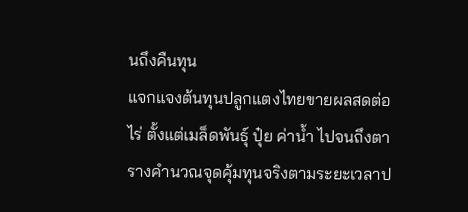นถึงคืนทุน
แจกแจงต้นทุนปลูกแตงไทยขายผลสดต่อไร่ ตั้งแต่เมล็ดพันธุ์ ปุ๋ย ค่าน้ำ ไปจนถึงตารางคำนวณจุดคุ้มทุนจริงตามระยะเวลาป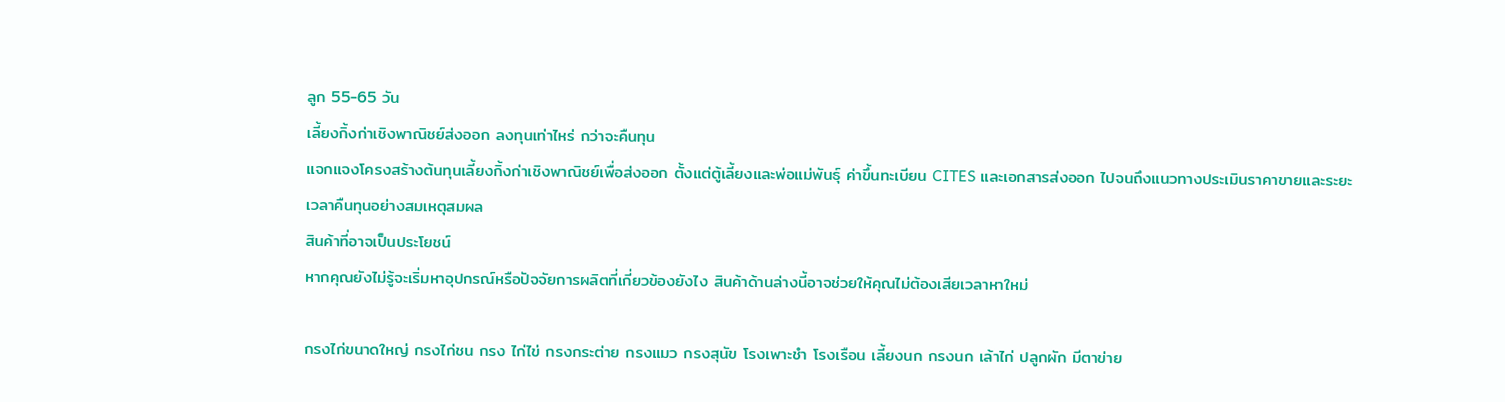ลูก 55-65 วัน
เลี้ยงกิ้งก่าเชิงพาณิชย์ส่งออก ลงทุนเท่าไหร่ กว่าจะคืนทุน
แจกแจงโครงสร้างต้นทุนเลี้ยงกิ้งก่าเชิงพาณิชย์เพื่อส่งออก ตั้งแต่ตู้เลี้ยงและพ่อแม่พันธุ์ ค่าขึ้นทะเบียน CITES และเอกสารส่งออก ไปจนถึงแนวทางประเมินราคาขายและระยะเวลาคืนทุนอย่างสมเหตุสมผล
สินค้าที่อาจเป็นประโยชน์
หากคุณยังไม่รู้จะเริ่มหาอุปกรณ์หรือปัจจัยการผลิตที่เกี่ยวข้องยังไง สินค้าด้านล่างนี้อาจช่วยให้คุณไม่ต้องเสียเวลาหาใหม่

กรงไก่ขนาดใหญ่ กรงไก่ชน กรง ไก่ไข่ กรงกระต่าย กรงแมว กรงสุนัข โรงเพาะชำ โรงเรือน เลี้ยงนก กรงนก เล้าไก่ ปลูกผัก มีตาข่าย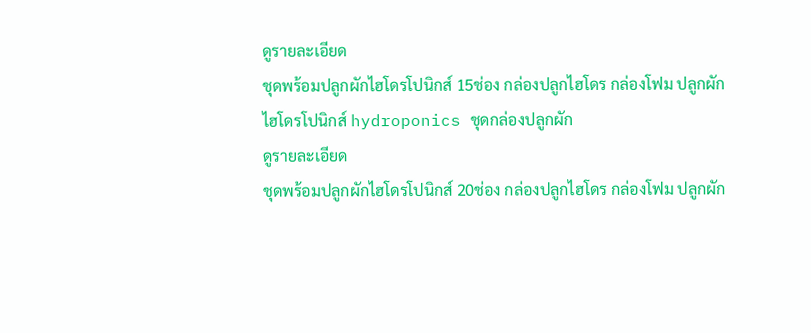ดูรายละเอียด
ชุดพร้อมปลูกผักไฮโดรโปนิกส์ 15ช่อง กล่องปลูกไฮโดร กล่องโฟม ปลูกผัก ไฮโดรโปนิกส์ hydroponics ชุดกล่องปลูกผัก
ดูรายละเอียด
ชุดพร้อมปลูกผักไฮโดรโปนิกส์ 20ช่อง กล่องปลูกไฮโดร กล่องโฟม ปลูกผัก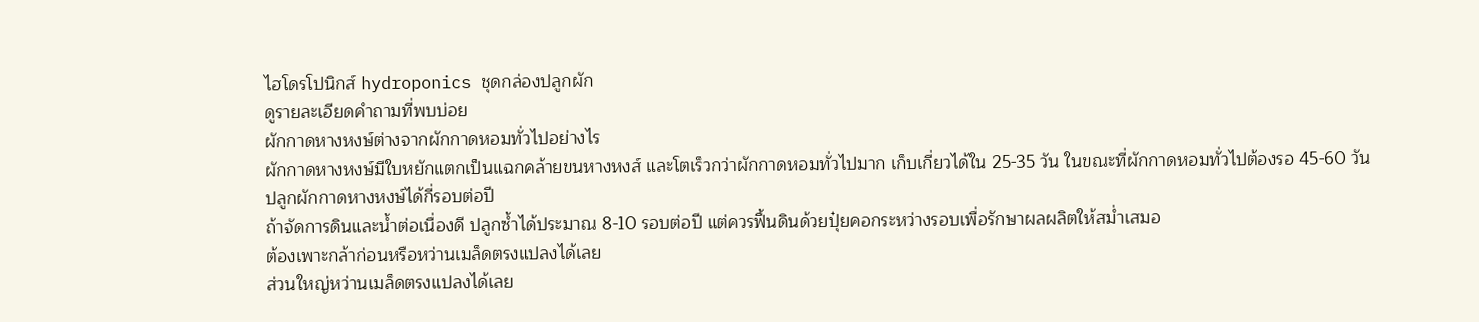ไฮโดรโปนิกส์ hydroponics ชุดกล่องปลูกผัก
ดูรายละเอียดคำถามที่พบบ่อย
ผักกาดหางหงษ์ต่างจากผักกาดหอมทั่วไปอย่างไร
ผักกาดหางหงษ์มีใบหยักแตกเป็นแฉกคล้ายขนหางหงส์ และโตเร็วกว่าผักกาดหอมทั่วไปมาก เก็บเกี่ยวได้ใน 25-35 วัน ในขณะที่ผักกาดหอมทั่วไปต้องรอ 45-60 วัน
ปลูกผักกาดหางหงษ์ได้กี่รอบต่อปี
ถ้าจัดการดินและน้ำต่อเนื่องดี ปลูกซ้ำได้ประมาณ 8-10 รอบต่อปี แต่ควรฟื้นดินด้วยปุ๋ยคอกระหว่างรอบเพื่อรักษาผลผลิตให้สม่ำเสมอ
ต้องเพาะกล้าก่อนหรือหว่านเมล็ดตรงแปลงได้เลย
ส่วนใหญ่หว่านเมล็ดตรงแปลงได้เลย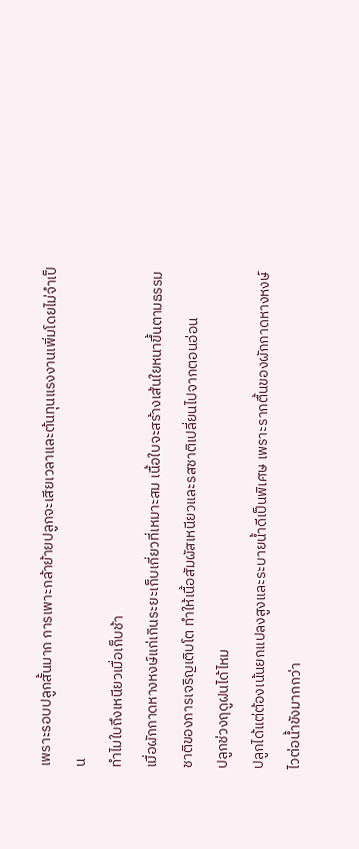เพราะรอบปลูกสั้นมาก การเพาะกล้าย้ายปลูกจะเสียเวลาและต้นทุนแรงงานเพิ่มโดยไม่จำเป็น
ทำไมใบถึงเหนียวเมื่อเก็บช้า
เมื่อผักกาดหางหงษ์แก่เกินระยะเก็บเกี่ยวที่เหมาะสม เนื้อใบจะสร้างเส้นใยหนาขึ้นตามธรรมชาติของการเจริญเติบโต ทำให้เนื้อสัมผัสเหนียวและรสชาติเปลี่ยนไปจากตอนอ่อน
ปลูกช่วงฤดูฝนได้ไหม
ปลูกได้แต่ต้องเน้นยกแปลงสูงและระบายน้ำดีเป็นพิเศษ เพราะรากตื้นของผักกาดหางหงษ์ไวต่อน้ำขังมากกว่า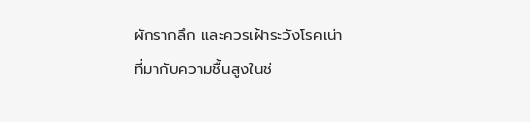ผักรากลึก และควรเฝ้าระวังโรคเน่าที่มากับความชื้นสูงในช่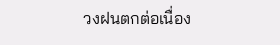วงฝนตกต่อเนื่อง